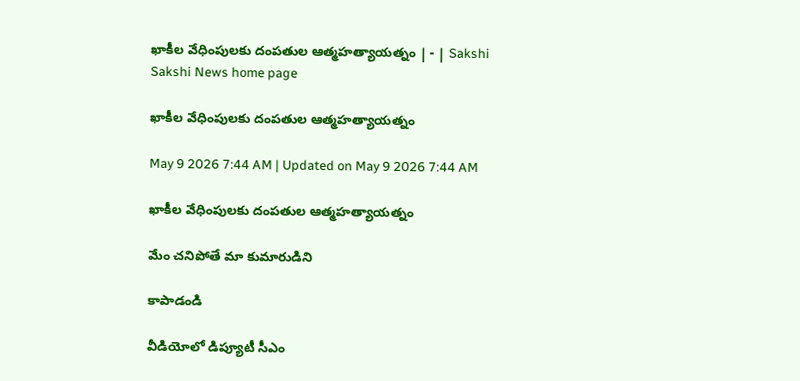ఖాకీల వేధింపులకు దంపతుల ఆత్మహత్యాయత్నం | - | Sakshi
Sakshi News home page

ఖాకీల వేధింపులకు దంపతుల ఆత్మహత్యాయత్నం

May 9 2026 7:44 AM | Updated on May 9 2026 7:44 AM

ఖాకీల వేధింపులకు దంపతుల ఆత్మహత్యాయత్నం

మేం చనిపోతే మా కుమారుడిని

కాపాడండి

వీడియోలో డిప్యూటీ సీఎం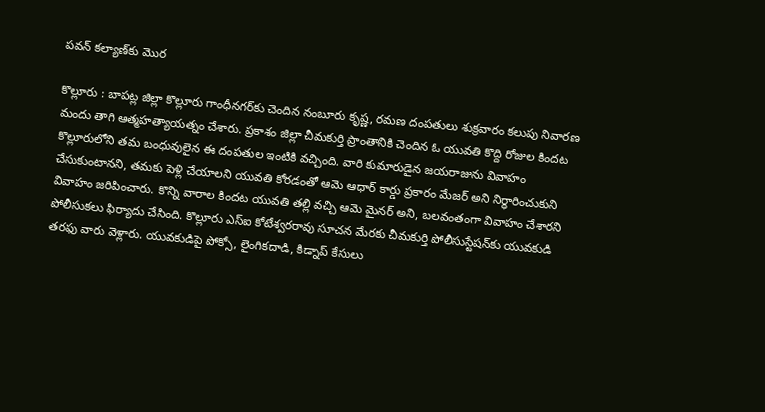పవన్‌ కల్యాణ్‌కు మొర

కొల్లూరు : బాపట్ల జిల్లా కొల్లూరు గాంధీనగర్‌కు చెందిన నంబూరు కృష్ణ, రమణ దంపతులు శుక్రవారం కలుపు నివారణ మందు తాగి ఆత్మహత్యాయత్నం చేశారు. ప్రకాశం జిల్లా చీమకుర్తి ప్రాంతానికి చెందిన ఓ యువతి కొద్ది రోజుల కిందట కొల్లూరులోని తమ బంధువులైన ఈ దంపతుల ఇంటికి వచ్చింది. వారి కుమారుడైన జయరాజును వివాహం చేసుకుంటానని, తమకు పెళ్లి చేయాలని యువతి కోరడంతో ఆమె ఆధార్‌ కార్డు ప్రకారం మేజర్‌ అని నిర్ధారించుకుని వివాహం జరిపించారు. కొన్ని వారాల కిందట యువతి తల్లి వచ్చి ఆమె మైనర్‌ అని, బలవంతంగా వివాహం చేశారని పోలీసుకలు ఫిర్యాదు చేసింది. కొల్లూరు ఎస్‌ఐ కోటేశ్వరరావు సూచన మేరకు చీమకుర్తి పోలీసుస్టేషన్‌కు యువకుడి తరఫు వారు వెళ్లారు. యువకుడిపై పోక్సో, లైంగికదాడి, కిడ్నాప్‌ కేసులు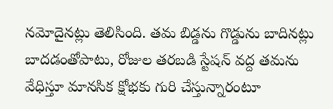నమోదైనట్లు తెలిసింది. తమ బిడ్డను గొడ్డును బాదినట్లు బాదడంతోపాటు, రోజుల తరబడి స్టేషన్‌ వద్ద తమను వేధిస్తూ మానసిక క్షోభకు గురి చేస్తున్నారంటూ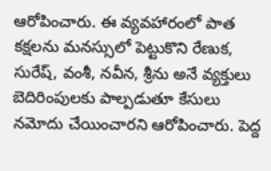ఆరోపించారు. ఈ వ్యవహారంలో పాత కక్షలను మనస్సులో పెట్టుకొని రేణుక, సురేష్‌, వంశీ, నవీన, శ్రీను అనే వ్యక్తులు బెదిరింపులకు పాల్పడుతూ కేసులు నమోదు చేయించారని ఆరోపించారు. పెద్ద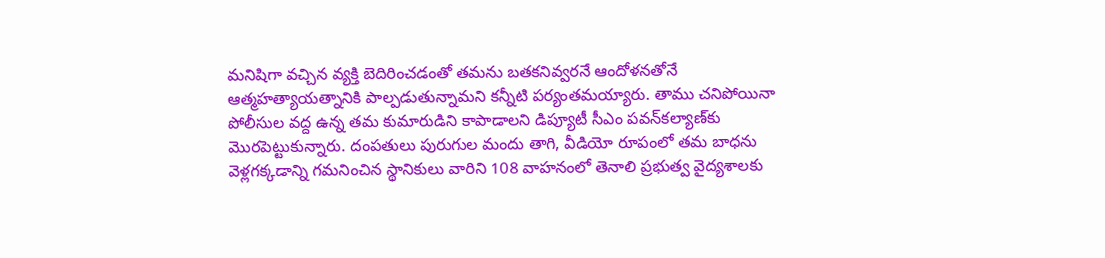మనిషిగా వచ్చిన వ్యక్తి బెదిరించడంతో తమను బతకనివ్వరనే ఆందోళనతోనే ఆత్మహత్యాయత్నానికి పాల్పడుతున్నామని కన్నీటి పర్యంతమయ్యారు. తాము చనిపోయినా పోలీసుల వద్ద ఉన్న తమ కుమారుడిని కాపాడాలని డిప్యూటీ సీఎం పవన్‌కల్యాణ్‌కు మొరపెట్టుకున్నారు. దంపతులు పురుగుల మందు తాగి, వీడియో రూపంలో తమ బాధను వెళ్లగక్కడాన్ని గమనించిన స్థానికులు వారిని 108 వాహనంలో తెనాలి ప్రభుత్వ వైద్యశాలకు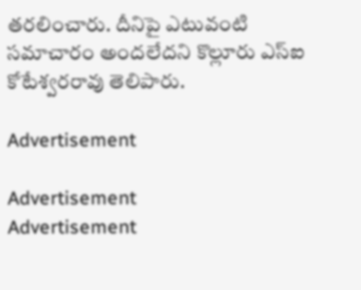తరలించారు. దీనిపై ఎటువంటి సమాచారం అందలేదని కొల్లూరు ఎస్‌ఐ కోటేశ్వరరావు తెలిపారు.

Advertisement

Advertisement
Advertisement